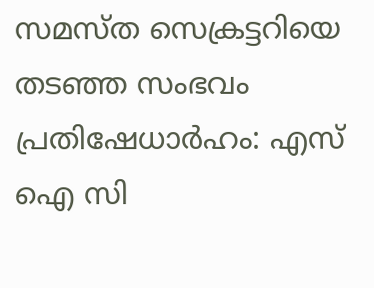സമസ്ത സെക്രട്ടറിയെ തടഞ്ഞ സംഭവം പ്രതിഷേധാർഹം: എസ് ഐ സി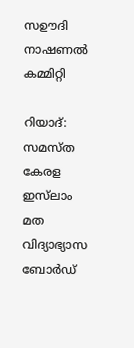സഊദി നാഷണൽ കമ്മിറ്റി

റിയാദ്: സമസ്ത കേരള ഇസ്‌ലാം മത വിദ്യാഭ്യാസ ബോർഡ്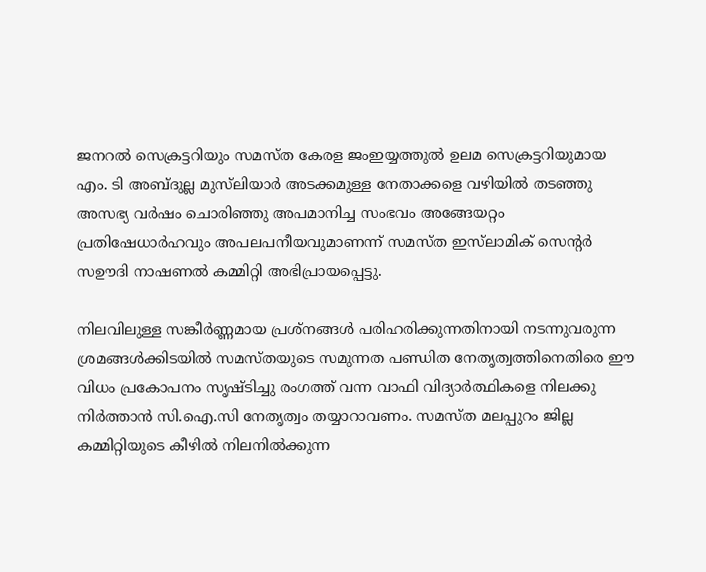ജനറൽ സെക്രട്ടറിയും സമസ്ത കേരള ജംഇയ്യത്തുൽ ഉലമ സെക്രട്ടറിയുമായ എം. ടി അബ്ദുല്ല മുസ്‌ലിയാർ അടക്കമുള്ള നേതാക്കളെ വഴിയിൽ തടഞ്ഞു അസഭ്യ വര്‍ഷം ചൊരിഞ്ഞു അപമാനിച്ച സംഭവം അങ്ങേയറ്റം പ്രതിഷേധാർഹവും അപലപനീയവുമാണന്ന് സമസ്ത ഇസ്‌ലാമിക് സെന്റർ സഊദി നാഷണൽ കമ്മിറ്റി അഭിപ്രായപ്പെട്ടു.

നിലവിലുള്ള സങ്കീര്‍ണ്ണമായ പ്രശ്നങ്ങള്‍ പരിഹരിക്കുന്നതിനായി നടന്നുവരുന്ന ശ്രമങ്ങള്‍ക്കിടയില്‍ സമസ്തയുടെ സമുന്നത പണ്ഡിത നേതൃത്വത്തിനെതിരെ ഈ വിധം പ്രകോപനം സൃഷ്ടിച്ചു രംഗത്ത് വന്ന വാഫി വിദ്യാർത്ഥികളെ നിലക്കു നിർത്താൻ സി.ഐ.സി നേതൃത്വം തയ്യാറാവണം. സമസ്ത മലപ്പുറം ജില്ല കമ്മിറ്റിയുടെ കീഴില്‍ നിലനില്‍ക്കുന്ന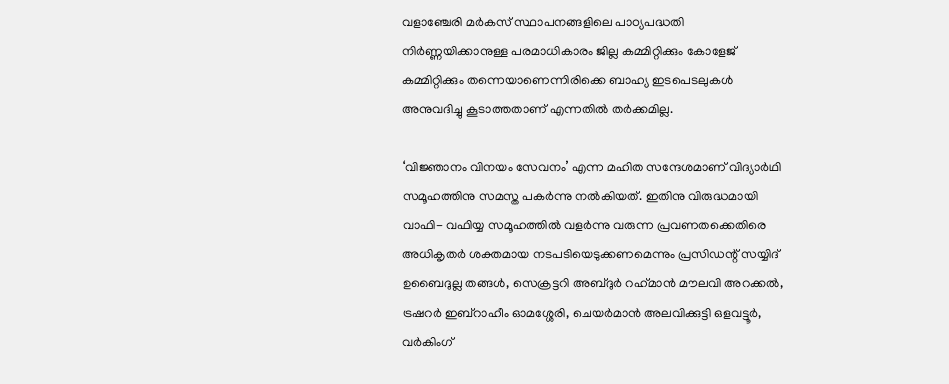വളാഞ്ചേരി മർകസ് സ്ഥാപനങ്ങളിലെ പാഠ്യപദ്ധതി നിര്‍ണ്ണയിക്കാനുള്ള പരമാധികാരം ജില്ല കമ്മിറ്റിക്കും കോളേജ് കമ്മിറ്റിക്കും തന്നെയാണെന്നിരിക്കെ ബാഹ്യ ഇടപെടലുകള്‍ അനുവദിച്ചു കൂടാത്തതാണ് എന്നതില്‍ തര്‍ക്കമില്ല.

‘വിജ്ഞാനം വിനയം സേവനം’ എന്ന മഹിത സന്ദേശമാണ് വിദ്യാര്‍ഥി സമൂഹത്തിനു സമസ്ത പകര്‍ന്നു നല്‍കിയത്. ഇതിനു വിരുദ്ധമായി വാഫി- വഫിയ്യ സമൂഹത്തില്‍ വളര്‍ന്നു വരുന്ന പ്രവണതക്കെതിരെ അധികൃതർ ശക്തമായ നടപടിയെടുക്കണമെന്നും പ്രസിഡന്റ് സയ്യിദ് ഉബൈദുല്ല തങ്ങൾ, സെക്രട്ടറി അബ്ദുർ റഹ്‌മാൻ മൗലവി അറക്കൽ, ട്രഷറർ ഇബ്‌റാഹീം ഓമശ്ശേരി, ചെയർമാൻ അലവിക്കുട്ടി ഒളവട്ടൂർ, വര്‍കിംഗ്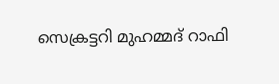സെക്രട്ടറി മുഹമ്മദ്‌ റാഫി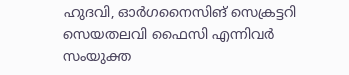ഹുദവി, ഓർഗനൈസിങ് സെക്രട്ടറി സെയതലവി ഫൈസി എന്നിവർ സംയുക്ത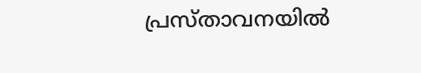പ്രസ്താവനയിൽ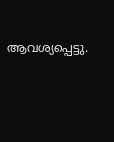ആവശ്യപ്പെട്ടു.